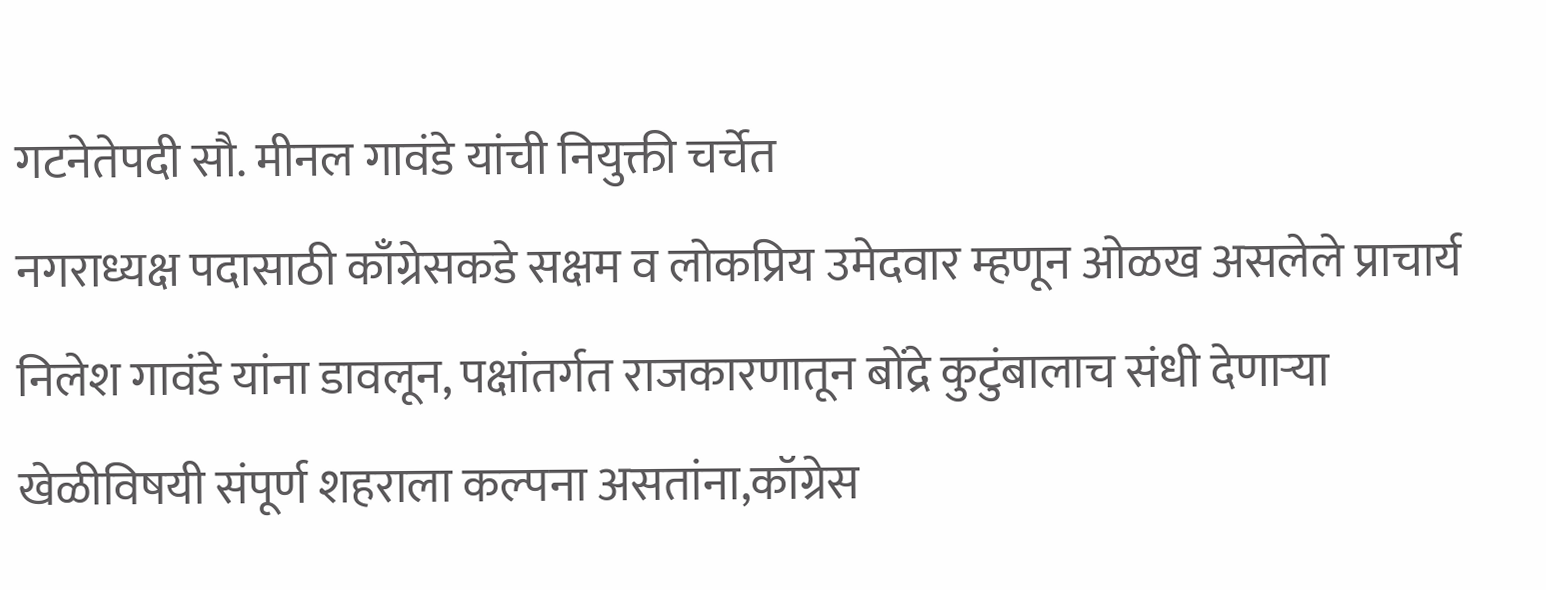गटनेतेपदी सौ. मीनल गावंडे यांची नियुक्ती चर्चेत
नगराध्यक्ष पदासाठी काँग्रेसकडे सक्षम व लोकप्रिय उमेदवार म्हणून ओळख असलेले प्राचार्य निलेश गावंडे यांना डावलून, पक्षांतर्गत राजकारणातून बोंद्रे कुटुंबालाच संधी देणाऱ्या खेळीविषयी संपूर्ण शहराला कल्पना असतांना,कॉग्रेस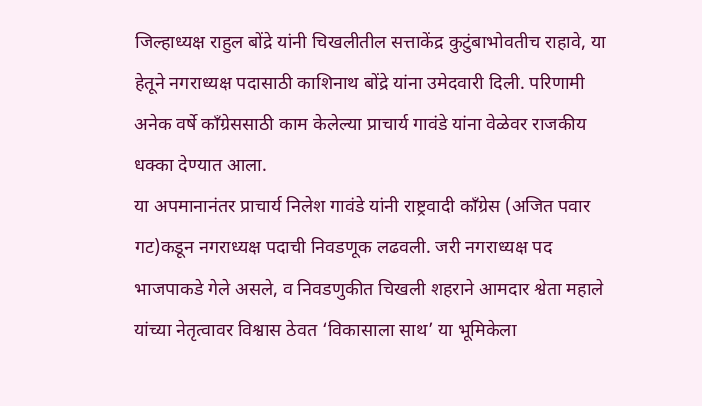जिल्हाध्यक्ष राहुल बोंद्रे यांनी चिखलीतील सत्ताकेंद्र कुटुंबाभोवतीच राहावे, या हेतूने नगराध्यक्ष पदासाठी काशिनाथ बोंद्रे यांना उमेदवारी दिली. परिणामी अनेक वर्षे काँग्रेससाठी काम केलेल्या प्राचार्य गावंडे यांना वेळेवर राजकीय धक्का देण्यात आला.
या अपमानानंतर प्राचार्य निलेश गावंडे यांनी राष्ट्रवादी काँग्रेस (अजित पवार गट)कडून नगराध्यक्ष पदाची निवडणूक लढवली. जरी नगराध्यक्ष पद भाजपाकडे गेले असले, व निवडणुकीत चिखली शहराने आमदार श्वेता महाले यांच्या नेतृत्वावर विश्वास ठेवत ‘विकासाला साथ’ या भूमिकेला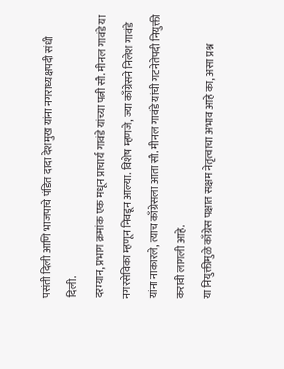पसंती दिली आणि भाजपाचे पंडित दादा देशमुख यांना नगराध्यक्षपदी संधी दिली.
दरम्यान, प्रभाग क्रमांक एक मधून प्राचार्य गावंडे यांच्या पत्नी सौ. मीनल गावंडे या नगरसेविका म्हणून निवडून आल्या. विशेष म्हणजे, ज्या काँग्रेसने निलेश गावंडे यांना नाकारले, त्याच काँग्रेसला आता सौ. मीनल गावंडे यांची गटनेतेपदी नियुक्ती करावी लागली आहे.
या नियुक्तीमुळे काँग्रेस पक्षात सक्षम नेतृत्वाचा अभाव आहे का, असा प्रश्न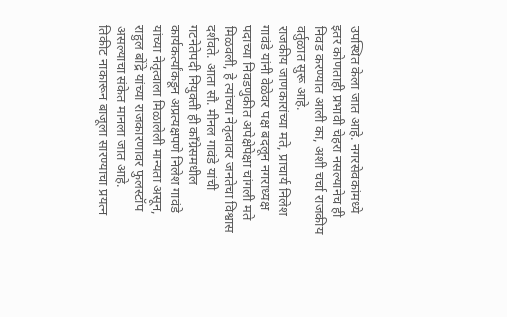उपस्थित केला जात आहे. नगरसेवकांमध्ये इतर कोणताही प्रभावी चेहरा नसल्यानेच ही निवड करण्यात आली का, अशी चर्चा राजकीय वर्तुळात सुरू आहे.
राजकीय जाणकारांच्या मते, प्राचार्य निलेश गावंडे यांनी वेळेवर पक्ष बदलून नगराध्यक्ष पदाच्या निवडणुकीत अपेक्षेपेक्षा चांगली मते मिळवली, हे त्यांच्या नेतृत्वावर जनतेचा विश्वास दर्शवते. आता सौ. मीनल गावंडे यांची गटनेतेपदी नियुक्ती ही काँग्रेसमधील कार्यकर्त्यांकडून अप्रत्यक्षपणे निलेश गावंडे यांच्या नेतृत्वाला मिळालेली मान्यता असून, राहुल बोंद्रे यांच्या राजकारणावर फुलस्टॉप असल्याचा संकेत मानला जात आहे.
तिकीट नाकारून बाजूला सारण्याचा प्रयत्न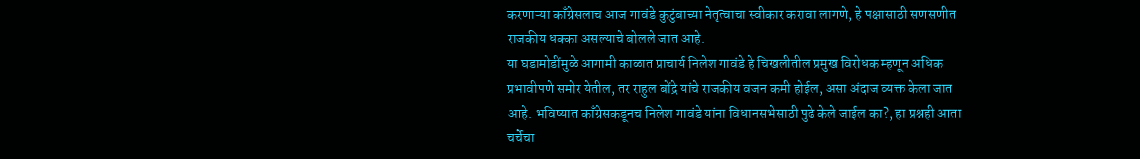करणाऱ्या काँग्रेसलाच आज गावंडे कुटुंबाच्या नेतृत्वाचा स्वीकार करावा लागणे, हे पक्षासाठी सणसणीत राजकीय धक्का असल्याचे बोलले जात आहे.
या घडामोडींमुळे आगामी काळात प्राचार्य निलेश गावंडे हे चिखलीतील प्रमुख विरोधक म्हणून अधिक प्रभावीपणे समोर येतील, तर राहुल बोंद्रे यांचे राजकीय वजन कमी होईल, असा अंदाज व्यक्त केला जात आहे. भविष्यात काँग्रेसकडूनच निलेश गावंडे यांना विधानसभेसाठी पुढे केले जाईल का?, हा प्रश्नही आता चर्चेचा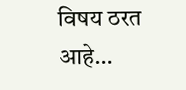विषय ठरत आहे…